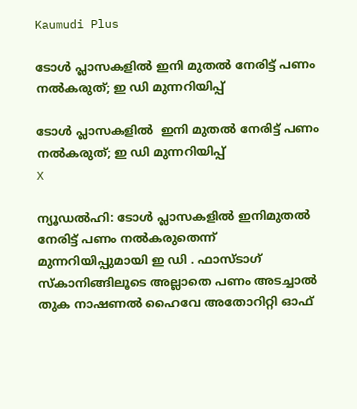Kaumudi Plus

ടോള്‍ പ്ലാസകളില്‍ ഇനി മുതൽ നേരിട്ട് പണം നല്‍കരുത്; ഇ ഡി മുന്നറിയിപ്പ്

ടോള്‍ പ്ലാസകളില്‍  ഇനി മുതൽ നേരിട്ട് പണം നല്‍കരുത്; ഇ ഡി മുന്നറിയിപ്പ്
X

ന്യൂഡല്‍ഹി: ടോള്‍ പ്ലാസകളില്‍ ഇനിമുതൽ നേരിട്ട് പണം നൽകരുതെന്ന് മുന്നറിയിപ്പുമായി ഇ ഡി . ഫാസ്ടാഗ് സ്‌കാനിങ്ങിലൂടെ അല്ലാതെ പണം അടച്ചാല്‍ തുക നാഷണല്‍ ഹൈവേ അതോറിറ്റി ഓഫ്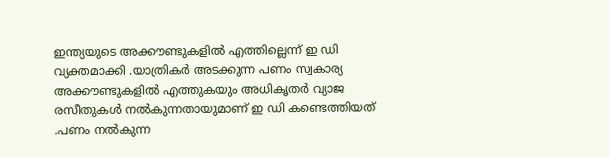ഇന്ത്യയുടെ അക്കൗണ്ടുകളില്‍ എത്തില്ലെന്ന് ഇ ഡി വ്യക്തമാക്കി .യാത്രികർ അടക്കുന്ന പണം സ്വകാര്യ അക്കൗണ്ടുകളില്‍ എത്തുകയും അധികൃതര്‍ വ്യാജ രസീതുകള്‍ നല്‍കുന്നതായുമാണ് ഇ ഡി കണ്ടെത്തിയത് .പണം നല്‍കുന്ന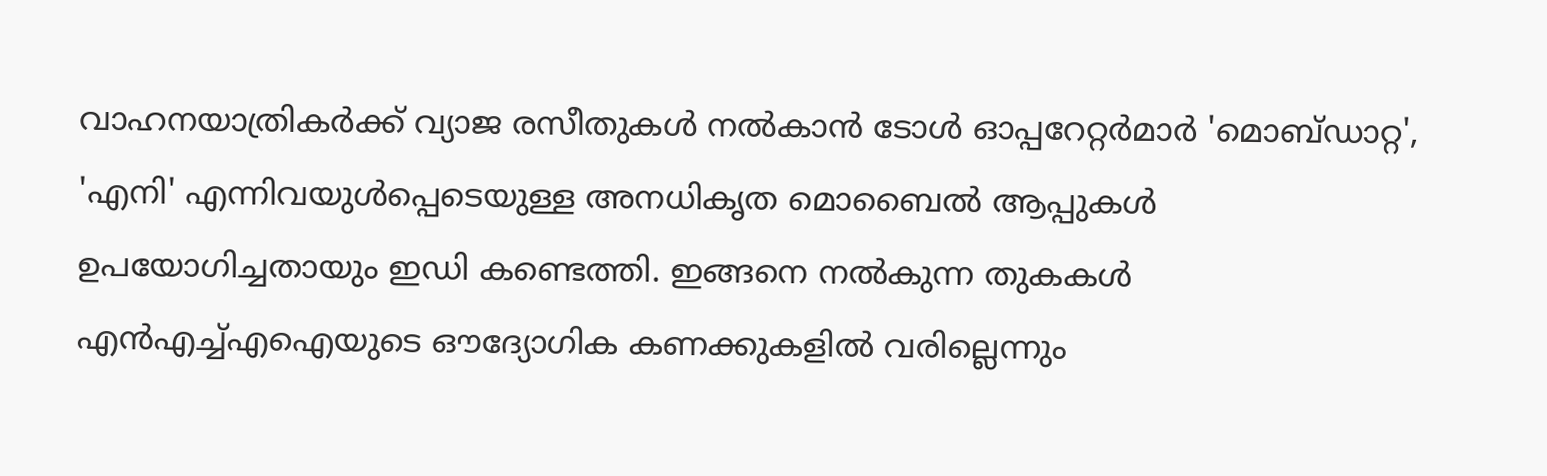വാഹനയാത്രികര്‍ക്ക് വ്യാജ രസീതുകള്‍ നല്‍കാന്‍ ടോള്‍ ഓപ്പറേറ്റര്‍മാര്‍ 'മൊബ്ഡാറ്റ', 'എനി' എന്നിവയുള്‍പ്പെടെയുള്ള അനധികൃത മൊബൈല്‍ ആപ്പുകള്‍ ഉപയോഗിച്ചതായും ഇഡി കണ്ടെത്തി. ഇങ്ങനെ നല്‍കുന്ന തുകകള്‍ എന്‍എച്ച്എഐയുടെ ഔദ്യോഗിക കണക്കുകളില്‍ വരില്ലെന്നും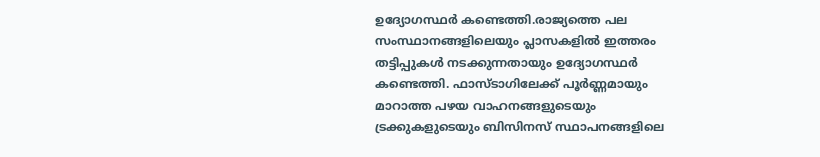ഉദ്യോഗസ്ഥര്‍ കണ്ടെത്തി.രാജ്യത്തെ പല സംസ്ഥാനങ്ങളിലെയും പ്ലാസകളില്‍ ഇത്തരം തട്ടിപ്പുകള്‍ നടക്കുന്നതായും ഉദ്യോഗസ്ഥര്‍ കണ്ടെത്തി. ഫാസ്ടാഗിലേക്ക് പൂര്‍ണ്ണമായും മാറാത്ത പഴയ വാഹനങ്ങളുടെയും ട്രക്കുകളുടെയും ബിസിനസ് സ്ഥാപനങ്ങളിലെ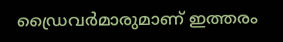ഡ്രൈവര്‍മാരുമാണ് ഇത്തരം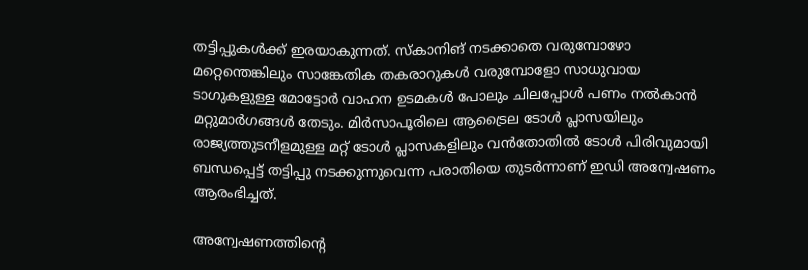തട്ടിപ്പുകള്‍ക്ക് ഇരയാകുന്നത്. സ്‌കാനിങ് നടക്കാതെ വരുമ്പോഴോ മറ്റെന്തെങ്കിലും സാങ്കേതിക തകരാറുകള്‍ വരുമ്പോളോ സാധുവായ ടാഗുകളുള്ള മോട്ടോര്‍ വാഹന ഉടമകള്‍ പോലും ചിലപ്പോള്‍ പണം നല്‍കാന്‍ മറ്റുമാര്‍ഗങ്ങള്‍ തേടും. മിര്‍സാപൂരിലെ ആട്രൈല ടോള്‍ പ്ലാസയിലും രാജ്യത്തുടനീളമുള്ള മറ്റ് ടോള്‍ പ്ലാസകളിലും വന്‍തോതില്‍ ടോള്‍ പിരിവുമായി ബന്ധപ്പെട്ട് തട്ടിപ്പു നടക്കുന്നുവെന്ന പരാതിയെ തുടര്‍ന്നാണ് ഇഡി അന്വേഷണം ആരംഭിച്ചത്.

അന്വേഷണത്തിന്റെ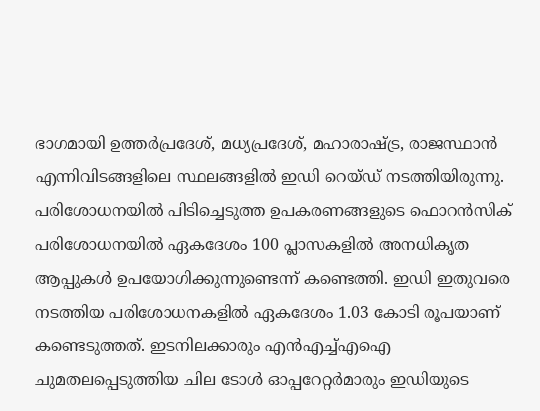ഭാഗമായി ഉത്തര്‍പ്രദേശ്, മധ്യപ്രദേശ്, മഹാരാഷ്ട്ര, രാജസ്ഥാന്‍ എന്നിവിടങ്ങളിലെ സ്ഥലങ്ങളില്‍ ഇഡി റെയ്ഡ് നടത്തിയിരുന്നു. പരിശോധനയില്‍ പിടിച്ചെടുത്ത ഉപകരണങ്ങളുടെ ഫൊറന്‍സിക് പരിശോധനയില്‍ ഏകദേശം 100 പ്ലാസകളില്‍ അനധികൃത ആപ്പുകള്‍ ഉപയോഗിക്കുന്നുണ്ടെന്ന് കണ്ടെത്തി. ഇഡി ഇതുവരെ നടത്തിയ പരിശോധനകളില്‍ ഏകദേശം 1.03 കോടി രൂപയാണ് കണ്ടെടുത്തത്. ഇടനിലക്കാരും എന്‍എച്ച്എഐ ചുമതലപ്പെടുത്തിയ ചില ടോള്‍ ഓപ്പറേറ്റര്‍മാരും ഇഡിയുടെ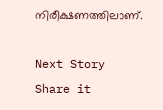നിരീക്ഷണത്തിലാണ്.

Next Story
Share it